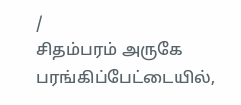/
சிதம்பரம் அருகே பரங்கிப்பேட்டையில்,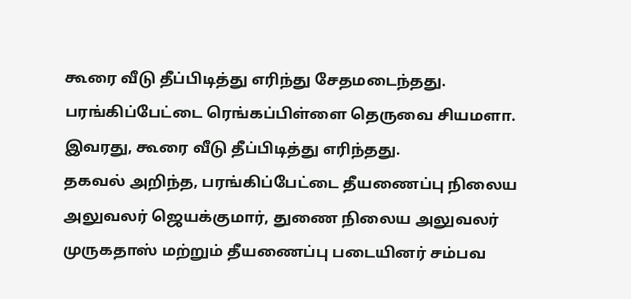கூரை வீடு தீப்பிடித்து எரிந்து சேதமடைந்தது.
பரங்கிப்பேட்டை ரெங்கப்பிள்ளை தெருவை சியமளா. இவரது, கூரை வீடு தீப்பிடித்து எரிந்தது.
தகவல் அறிந்த, பரங்கிப்பேட்டை தீயணைப்பு நிலைய அலுவலர் ஜெயக்குமார், துணை நிலைய அலுவலர் முருகதாஸ் மற்றும் தீயணைப்பு படையினர் சம்பவ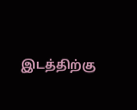இடத்திற்கு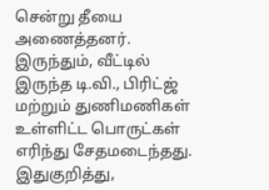சென்று தீயை அணைத்தனர்.
இருந்தும், வீட்டில் இருந்த டி.வி., பிரிட்ஜ் மற்றும் துணிமணிகள் உள்ளிட்ட பொருட்கள் எரிந்து சேதமடைந்தது. இதுகுறித்து,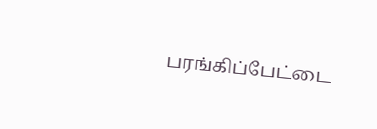பரங்கிப்பேட்டை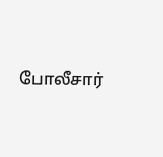போலீசார்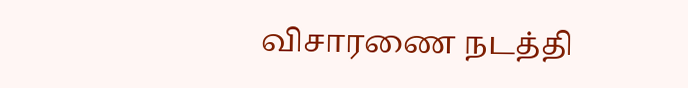விசாரணை நடத்தி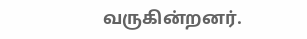வருகின்றனர்.